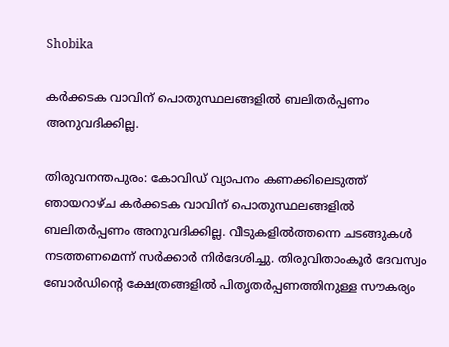Shobika

കര്‍ക്കടക വാവിന് പൊതുസ്ഥലങ്ങളില്‍ ബലിതര്‍പ്പണം അനുവദിക്കില്ല.

തിരുവനന്തപുരം: കോവിഡ് വ്യാപനം കണക്കിലെടുത്ത് ഞായറാഴ്ച കര്‍ക്കടക വാവിന് പൊതുസ്ഥലങ്ങളില്‍ ബലിതര്‍പ്പണം അനുവദിക്കില്ല. വീടുകളില്‍ത്തന്നെ ചടങ്ങുകള്‍ നടത്തണമെന്ന് സര്‍ക്കാര്‍ നിര്‍ദേശിച്ചു. തിരുവിതാംകൂര്‍ ദേവസ്വം ബോര്‍ഡിന്റെ ക്ഷേത്രങ്ങളില്‍ പിതൃതര്‍പ്പണത്തിനുള്ള സൗകര്യം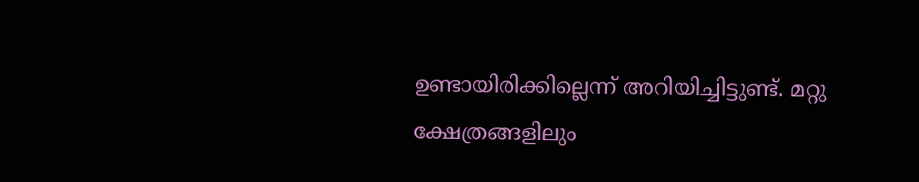ഉണ്ടായിരിക്കില്ലെന്ന് അറിയിച്ചിട്ടുണ്ട്. മറ്റു ക്ഷേത്രങ്ങളിലും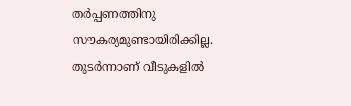തര്‍പ്പണത്തിനു സൗകര്യമുണ്ടായിരിക്കില്ല. തുടര്‍ന്നാണ് വീടുകളില്‍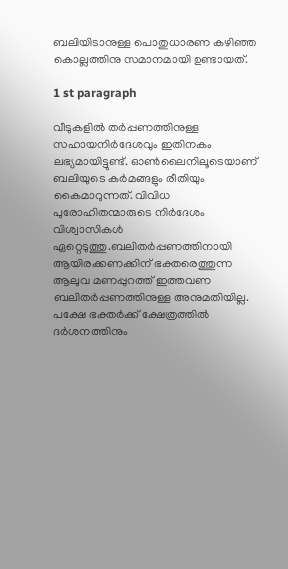ബലിയിടാനുള്ള പൊതുധാരണ കഴിഞ്ഞ കൊല്ലത്തിനു സമാനമായി ഉണ്ടായത്.

1 st paragraph

വീടുകളില്‍ തര്‍പ്പണത്തിനുള്ള സഹായനിര്‍ദേശവും ഇതിനകം ലഭ്യമായിട്ടുണ്ട്. ഓണ്‍ലൈനിലൂടെയാണ് ബലിയുടെ കര്‍മങ്ങളും രീതിയും കൈമാറുന്നത്. വിവിധ പുരോഹിതന്മാരുടെ നിര്‍ദേശം വിശ്വാസികള്‍ ഏറ്റെടുത്തു.ബലിതര്‍പ്പണത്തിനായി ആയിരക്കണക്കിന് ഭക്തരെത്തുന്ന ആലുവ മണപ്പുറത്ത് ഇത്തവണ ബലിതര്‍പ്പണത്തിനുള്ള അനുമതിയില്ല. പക്ഷേ ഭക്തര്‍ക്ക് ക്ഷേത്രത്തില്‍ ദര്‍ശനത്തിനും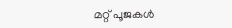മറ്റ് പൂജകള്‍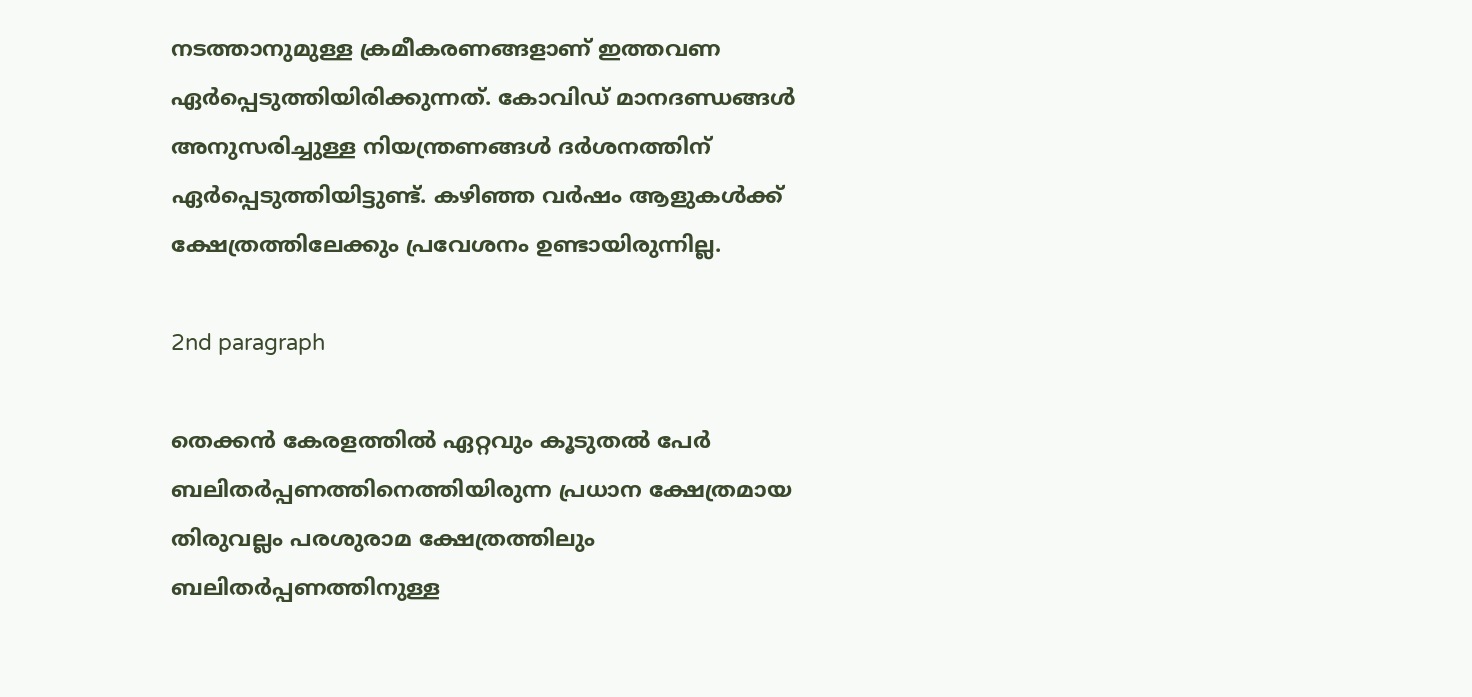നടത്താനുമുള്ള ക്രമീകരണങ്ങളാണ് ഇത്തവണ ഏര്‍പ്പെടുത്തിയിരിക്കുന്നത്. കോവിഡ് മാനദണ്ഡങ്ങള്‍ അനുസരിച്ചുള്ള നിയന്ത്രണങ്ങള്‍ ദര്‍ശനത്തിന് ഏര്‍പ്പെടുത്തിയിട്ടുണ്ട്. കഴിഞ്ഞ വര്‍ഷം ആളുകള്‍ക്ക് ക്ഷേത്രത്തിലേക്കും പ്രവേശനം ഉണ്ടായിരുന്നില്ല.

2nd paragraph

തെക്കന്‍ കേരളത്തില്‍ ഏറ്റവും കൂടുതല്‍ പേര്‍ ബലിതര്‍പ്പണത്തിനെത്തിയിരുന്ന പ്രധാന ക്ഷേത്രമായ തിരുവല്ലം പരശുരാമ ക്ഷേത്രത്തിലും ബലിതര്‍പ്പണത്തിനുള്ള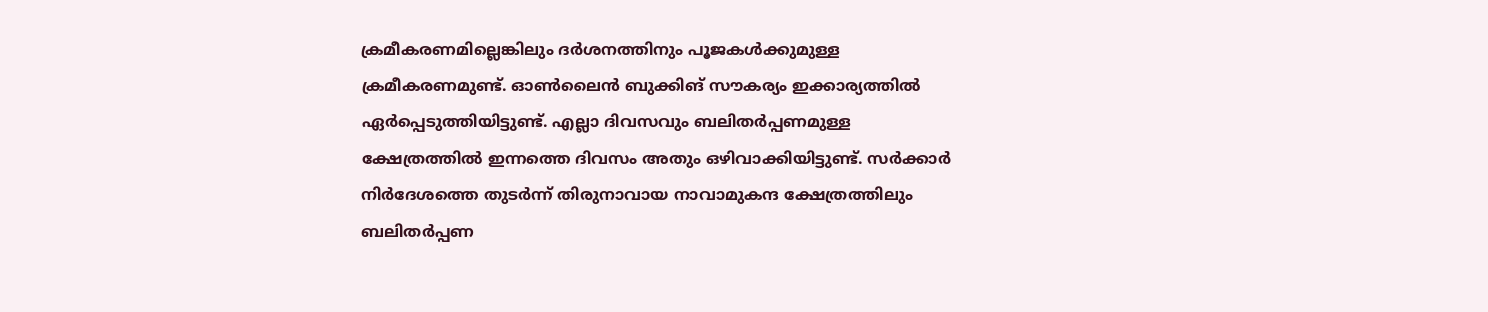ക്രമീകരണമില്ലെങ്കിലും ദര്‍ശനത്തിനും പൂജകള്‍ക്കുമുള്ള ക്രമീകരണമുണ്ട്. ഓണ്‍ലൈന്‍ ബുക്കിങ് സൗകര്യം ഇക്കാര്യത്തില്‍ ഏര്‍പ്പെടുത്തിയിട്ടുണ്ട്. എല്ലാ ദിവസവും ബലിതര്‍പ്പണമുള്ള ക്ഷേത്രത്തില്‍ ഇന്നത്തെ ദിവസം അതും ഒഴിവാക്കിയിട്ടുണ്ട്. സര്‍ക്കാര്‍ നിര്‍ദേശത്തെ തുടര്‍ന്ന് തിരുനാവായ നാവാമുകന്ദ ക്ഷേത്രത്തിലും ബലിതര്‍പ്പണ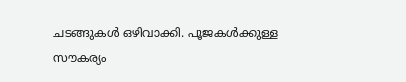ചടങ്ങുകള്‍ ഒഴിവാക്കി. പൂജകള്‍ക്കുള്ള സൗകര്യം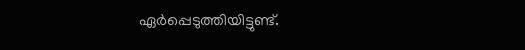ഏര്‍പ്പെടുത്തിയിട്ടുണ്ട്.